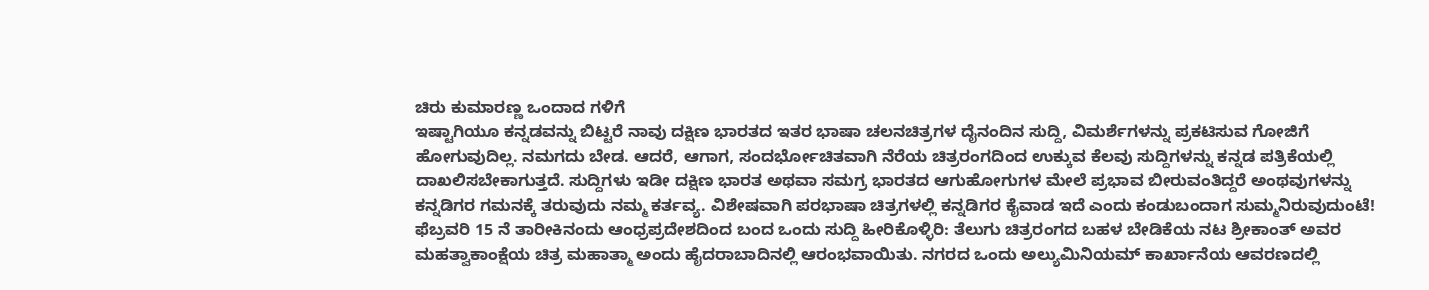ಚಿರು ಕುಮಾರಣ್ಣ ಒಂದಾದ ಗಳಿಗೆ
ಇಷ್ಟಾಗಿಯೂ ಕನ್ನಡವನ್ನು ಬಿಟ್ಟರೆ ನಾವು ದಕ್ಷಿಣ ಭಾರತದ ಇತರ ಭಾಷಾ ಚಲನಚಿತ್ರಗಳ ದೈನಂದಿನ ಸುದ್ದಿ, ವಿಮರ್ಶೆಗಳನ್ನು ಪ್ರಕಟಿಸುವ ಗೋಜಿಗೆ ಹೋಗುವುದಿಲ್ಲ. ನಮಗದು ಬೇಡ. ಆದರೆ, ಆಗಾಗ, ಸಂದರ್ಭೋಚಿತವಾಗಿ ನೆರೆಯ ಚಿತ್ರರಂಗದಿಂದ ಉಕ್ಕುವ ಕೆಲವು ಸುದ್ದಿಗಳನ್ನು ಕನ್ನಡ ಪತ್ರಿಕೆಯಲ್ಲಿ ದಾಖಲಿಸಬೇಕಾಗುತ್ತದೆ. ಸುದ್ದಿಗಳು ಇಡೀ ದಕ್ಷಿಣ ಭಾರತ ಅಥವಾ ಸಮಗ್ರ ಭಾರತದ ಆಗುಹೋಗುಗಳ ಮೇಲೆ ಪ್ರಭಾವ ಬೀರುವಂತಿದ್ದರೆ ಅಂಥವುಗಳನ್ನು ಕನ್ನಡಿಗರ ಗಮನಕ್ಕೆ ತರುವುದು ನಮ್ಮ ಕರ್ತವ್ಯ. ವಿಶೇಷವಾಗಿ ಪರಭಾಷಾ ಚಿತ್ರಗಳಲ್ಲಿ ಕನ್ನಡಿಗರ ಕೈವಾಡ ಇದೆ ಎಂದು ಕಂಡುಬಂದಾಗ ಸುಮ್ಮನಿರುವುದುಂಟೆ!
ಫೆಬ್ರವರಿ 15 ನೆ ತಾರೀಕಿನಂದು ಆಂಧ್ರಪ್ರದೇಶದಿಂದ ಬಂದ ಒಂದು ಸುದ್ದಿ ಹೀರಿಕೊಳ್ಳಿರಿ: ತೆಲುಗು ಚಿತ್ರರಂಗದ ಬಹಳ ಬೇಡಿಕೆಯ ನಟ ಶ್ರೀಕಾಂತ್ ಅವರ ಮಹತ್ವಾಕಾಂಕ್ಷೆಯ ಚಿತ್ರ ಮಹಾತ್ಮಾ ಅಂದು ಹೈದರಾಬಾದಿನಲ್ಲಿ ಆರಂಭವಾಯಿತು. ನಗರದ ಒಂದು ಅಲ್ಯುಮಿನಿಯಮ್ ಕಾರ್ಖಾನೆಯ ಆವರಣದಲ್ಲಿ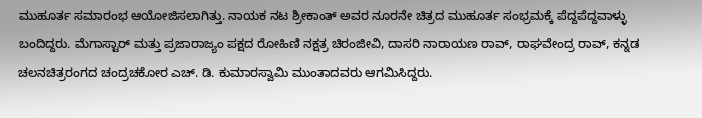ಮುಹೂರ್ತ ಸಮಾರಂಭ ಆಯೋಜಿಸಲಾಗಿತ್ತು. ನಾಯಕ ನಟ ಶ್ರೀಕಾಂತ್ ಅವರ ನೂರನೇ ಚಿತ್ರದ ಮುಹೂರ್ತ ಸಂಭ್ರಮಕ್ಕೆ ಪೆದ್ದಪೆದ್ದವಾಳ್ಳು ಬಂದಿದ್ದರು. ಮೆಗಾಸ್ಟಾರ್ ಮತ್ತು ಪ್ರಜಾರಾಜ್ಯಂ ಪಕ್ಷದ ರೋಹಿಣಿ ನಕ್ಷತ್ರ ಚಿರಂಜೀವಿ, ದಾಸರಿ ನಾರಾಯಣ ರಾವ್, ರಾಘವೇಂದ್ರ ರಾವ್, ಕನ್ನಡ ಚಲನಚಿತ್ರರಂಗದ ಚಂದ್ರಚಕೋರ ಎಚ್. ಡಿ. ಕುಮಾರಸ್ವಾಮಿ ಮುಂತಾದವರು ಆಗಮಿಸಿದ್ದರು.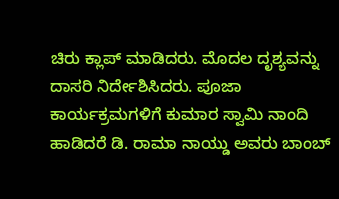ಚಿರು ಕ್ಲಾಪ್ ಮಾಡಿದರು. ಮೊದಲ ದೃಶ್ಯವನ್ನು ದಾಸರಿ ನಿರ್ದೇಶಿಸಿದರು. ಪೂಜಾ ಕಾರ್ಯಕ್ರಮಗಳಿಗೆ ಕುಮಾರ ಸ್ವಾಮಿ ನಾಂದಿ ಹಾಡಿದರೆ ಡಿ. ರಾಮಾ ನಾಯ್ಡು ಅವರು ಬಾಂಬ್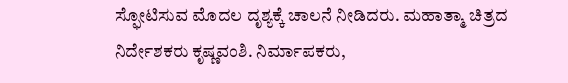ಸ್ಫೋಟಿಸುವ ಮೊದಲ ದೃಶ್ಯಕ್ಕೆ ಚಾಲನೆ ನೀಡಿದರು. ಮಹಾತ್ಮಾ ಚಿತ್ರದ ನಿರ್ದೇಶಕರು ಕೃಷ್ಣವಂಶಿ. ನಿರ್ಮಾಪಕರು,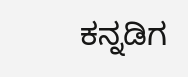ಕನ್ನಡಿಗ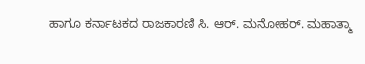ಹಾಗೂ ಕರ್ನಾಟಕದ ರಾಜಕಾರಣಿ ಸಿ. ಆರ್. ಮನೋಹರ್. ಮಹಾತ್ಮಾ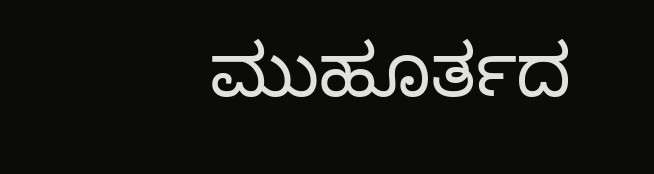ಮುಹೂರ್ತದ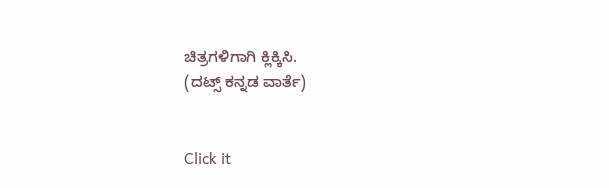ಚಿತ್ರಗಳಿಗಾಗಿ ಕ್ಲಿಕ್ಕಿಸಿ.
(ದಟ್ಸ್ ಕನ್ನಡ ವಾರ್ತೆ)


Click it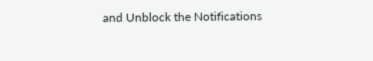and Unblock the Notifications